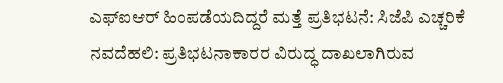ಎಫ್ಐಆರ್ ಹಿಂಪಡೆಯದಿದ್ದರೆ ಮತ್ತೆ ಪ್ರತಿಭಟನೆ: ಸಿಜೆಪಿ ಎಚ್ಚರಿಕೆ
ನವದೆಹಲಿ: ಪ್ರತಿಭಟನಾಕಾರರ ವಿರುದ್ಧ ದಾಖಲಾಗಿರುವ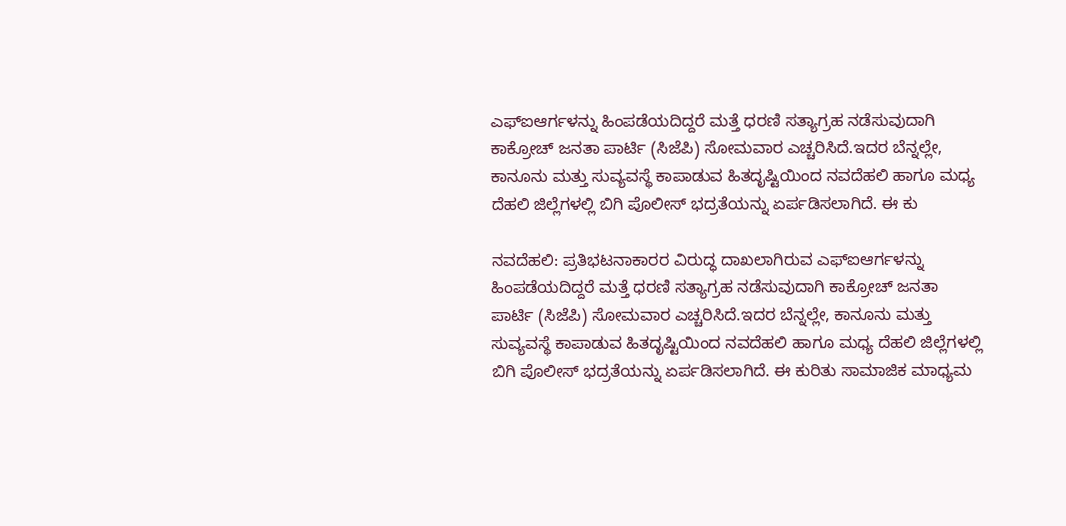ಎಫ್ಐಆರ್ಗಳನ್ನು ಹಿಂಪಡೆಯದಿದ್ದರೆ ಮತ್ತೆ ಧರಣಿ ಸತ್ಯಾಗ್ರಹ ನಡೆಸುವುದಾಗಿ ಕಾಕ್ರೋಚ್ ಜನತಾ ಪಾರ್ಟಿ (ಸಿಜೆಪಿ) ಸೋಮವಾರ ಎಚ್ಚರಿಸಿದೆ.ಇದರ ಬೆನ್ನಲ್ಲೇ, ಕಾನೂನು ಮತ್ತು ಸುವ್ಯವಸ್ಥೆ ಕಾಪಾಡುವ ಹಿತದೃಷ್ಟಿಯಿಂದ ನವದೆಹಲಿ ಹಾಗೂ ಮಧ್ಯ ದೆಹಲಿ ಜಿಲ್ಲೆಗಳಲ್ಲಿ ಬಿಗಿ ಪೊಲೀಸ್ ಭದ್ರತೆಯನ್ನು ಏರ್ಪಡಿಸಲಾಗಿದೆ. ಈ ಕು

ನವದೆಹಲಿ: ಪ್ರತಿಭಟನಾಕಾರರ ವಿರುದ್ಧ ದಾಖಲಾಗಿರುವ ಎಫ್ಐಆರ್ಗಳನ್ನು ಹಿಂಪಡೆಯದಿದ್ದರೆ ಮತ್ತೆ ಧರಣಿ ಸತ್ಯಾಗ್ರಹ ನಡೆಸುವುದಾಗಿ ಕಾಕ್ರೋಚ್ ಜನತಾ ಪಾರ್ಟಿ (ಸಿಜೆಪಿ) ಸೋಮವಾರ ಎಚ್ಚರಿಸಿದೆ.ಇದರ ಬೆನ್ನಲ್ಲೇ, ಕಾನೂನು ಮತ್ತು ಸುವ್ಯವಸ್ಥೆ ಕಾಪಾಡುವ ಹಿತದೃಷ್ಟಿಯಿಂದ ನವದೆಹಲಿ ಹಾಗೂ ಮಧ್ಯ ದೆಹಲಿ ಜಿಲ್ಲೆಗಳಲ್ಲಿ ಬಿಗಿ ಪೊಲೀಸ್ ಭದ್ರತೆಯನ್ನು ಏರ್ಪಡಿಸಲಾಗಿದೆ. ಈ ಕುರಿತು ಸಾಮಾಜಿಕ ಮಾಧ್ಯಮ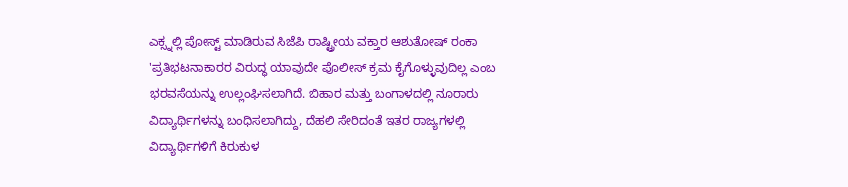ಎಕ್ಸ್ನಲ್ಲಿ ಪೋಸ್ಟ್ ಮಾಡಿರುವ ಸಿಜೆಪಿ ರಾಷ್ಟ್ರೀಯ ವಕ್ತಾರ ಆಶುತೋಷ್ ರಂಕಾ 'ಪ್ರತಿಭಟನಾಕಾರರ ವಿರುದ್ಧ ಯಾವುದೇ ಪೊಲೀಸ್ ಕ್ರಮ ಕೈಗೊಳ್ಳುವುದಿಲ್ಲ ಎಂಬ ಭರವಸೆಯನ್ನು ಉಲ್ಲಂಘಿಸಲಾಗಿದೆ. ಬಿಹಾರ ಮತ್ತು ಬಂಗಾಳದಲ್ಲಿ ನೂರಾರು ವಿದ್ಯಾರ್ಥಿಗಳನ್ನು ಬಂಧಿಸಲಾಗಿದ್ದು, ದೆಹಲಿ ಸೇರಿದಂತೆ ಇತರ ರಾಜ್ಯಗಳಲ್ಲಿ ವಿದ್ಯಾರ್ಥಿಗಳಿಗೆ ಕಿರುಕುಳ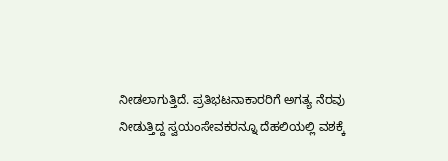ನೀಡಲಾಗುತ್ತಿದೆ. ಪ್ರತಿಭಟನಾಕಾರರಿಗೆ ಅಗತ್ಯ ನೆರವು ನೀಡುತ್ತಿದ್ದ ಸ್ವಯಂಸೇವಕರನ್ನೂ ದೆಹಲಿಯಲ್ಲಿ ವಶಕ್ಕೆ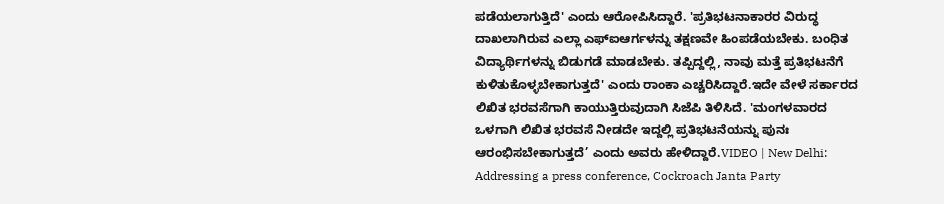ಪಡೆಯಲಾಗುತ್ತಿದೆ' ಎಂದು ಆರೋಪಿಸಿದ್ದಾರೆ. 'ಪ್ರತಿಭಟನಾಕಾರರ ವಿರುದ್ಧ ದಾಖಲಾಗಿರುವ ಎಲ್ಲಾ ಎಫ್ಐಆರ್ಗಳನ್ನು ತಕ್ಷಣವೇ ಹಿಂಪಡೆಯಬೇಕು. ಬಂಧಿತ ವಿದ್ಯಾರ್ಥಿಗಳನ್ನು ಬಿಡುಗಡೆ ಮಾಡಬೇಕು. ತಪ್ಪಿದ್ದಲ್ಲಿ, ನಾವು ಮತ್ತೆ ಪ್ರತಿಭಟನೆಗೆ ಕುಳಿತುಕೊಳ್ಳಬೇಕಾಗುತ್ತದೆ' ಎಂದು ರಾಂಕಾ ಎಚ್ಚರಿಸಿದ್ದಾರೆ.ಇದೇ ವೇಳೆ ಸರ್ಕಾರದ ಲಿಖಿತ ಭರವಸೆಗಾಗಿ ಕಾಯುತ್ತಿರುವುದಾಗಿ ಸಿಜೆಪಿ ತಿಳಿಸಿದೆ. 'ಮಂಗಳವಾರದ ಒಳಗಾಗಿ ಲಿಖಿತ ಭರವಸೆ ನೀಡದೇ ಇದ್ದಲ್ಲಿ ಪ್ರತಿಭಟನೆಯನ್ನು ಪುನಃ ಆರಂಭಿಸಬೇಕಾಗುತ್ತದೆ’ ಎಂದು ಅವರು ಹೇಳಿದ್ದಾರೆ.VIDEO | New Delhi: Addressing a press conference, Cockroach Janta Party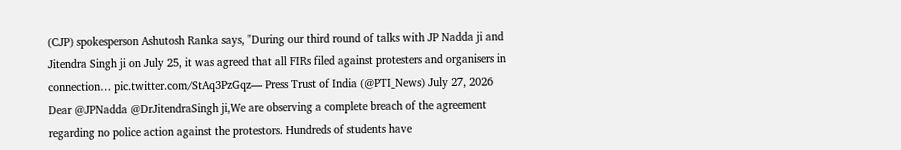(CJP) spokesperson Ashutosh Ranka says, "During our third round of talks with JP Nadda ji and Jitendra Singh ji on July 25, it was agreed that all FIRs filed against protesters and organisers in connection… pic.twitter.com/StAq3PzGqz— Press Trust of India (@PTI_News) July 27, 2026 Dear @JPNadda @DrJitendraSingh ji,We are observing a complete breach of the agreement regarding no police action against the protestors. Hundreds of students have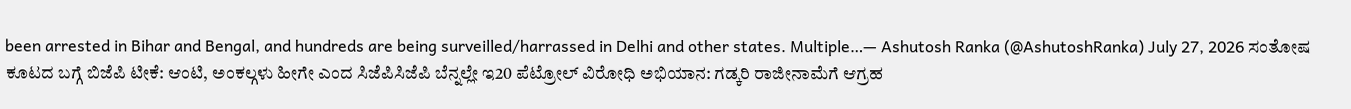been arrested in Bihar and Bengal, and hundreds are being surveilled/harrassed in Delhi and other states. Multiple…— Ashutosh Ranka (@AshutoshRanka) July 27, 2026 ಸಂತೋಷ ಕೂಟದ ಬಗ್ಗೆ ಬಿಜೆಪಿ ಟೀಕೆ: ಆಂಟಿ, ಅಂಕಲ್ಗಳು ಹೀಗೇ ಎಂದ ಸಿಜೆಪಿಸಿಜೆಪಿ ಬೆನ್ನಲ್ಲೇ ಇ20 ಪೆಟ್ರೋಲ್ ವಿರೋಧಿ ಅಭಿಯಾನ: ಗಡ್ಕರಿ ರಾಜೀನಾಮೆಗೆ ಆಗ್ರಹ